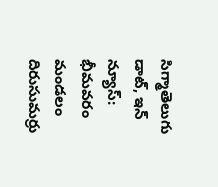సిగ్మాతెలుగు డాట్, ఇన్ న్యూస్: భీమవరం మండలం దిరుసుమర్రు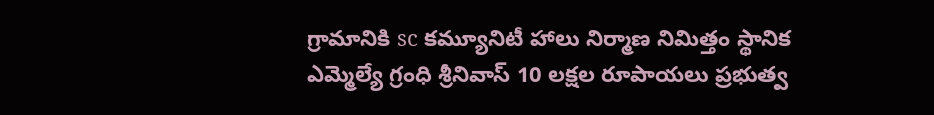గ్రామానికి sc కమ్యూనిటీ హాలు నిర్మాణ నిమిత్తం స్థానిక ఎమ్మెల్యే గ్రంధి శ్రీనివాస్ 10 లక్షల రూపాయలు ప్రభుత్వ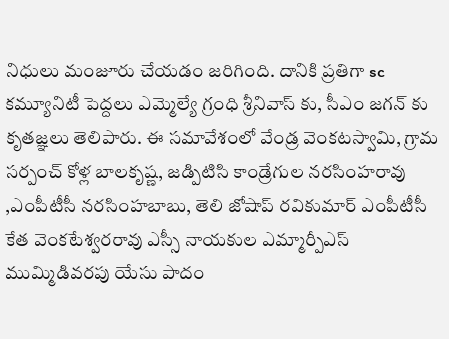నిధులు మంజూరు చేయడం జరిగింది. దానికి ప్రతిగా sc కమ్యూనిటీ పెద్దలు ఎమ్మెల్యే గ్రంధి శ్రీనివాస్ కు, సీఎం జగన్ కు కృతజ్ఞలు తెలిపారు. ఈ సమావేశంలో వేండ్ర వెంకటస్వామి, గ్రామ సర్పంచ్ కోళ్ల బాలకృష్ణ, జడ్పిటిసి కాండ్రేగుల నరసింహరావు ,ఎంపీటీసీ నరసింహబాబు, తెలి జోషాప్ రవికుమార్ ఎంపీటీసీ కేత వెంకటేశ్వరరావు ఎస్సీ నాయకుల ఎమ్మార్పీఎస్ ముమ్మిడివరపు యేసు పాదం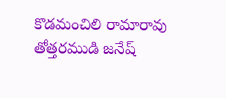కొడమంచిలి రామారావు తోత్తరముడి జనేష్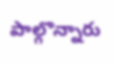పాల్గొన్నారు